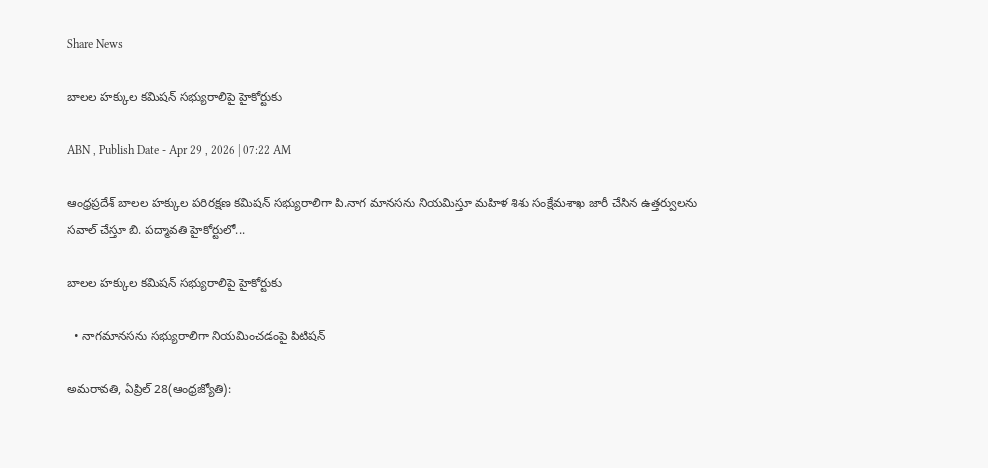Share News

బాలల హక్కుల కమిషన్‌ సభ్యురాలిపై హైకోర్టుకు

ABN , Publish Date - Apr 29 , 2026 | 07:22 AM

ఆంధ్రప్రదేశ్‌ బాలల హక్కుల పరిరక్షణ కమిషన్‌ సభ్యురాలిగా పి.నాగ మానసను నియమిస్తూ మహిళ శిశు సంక్షేమశాఖ జారీ చేసిన ఉత్తర్వులను సవాల్‌ చేస్తూ బి. పద్మావతి హైకోర్టులో...

బాలల హక్కుల కమిషన్‌ సభ్యురాలిపై హైకోర్టుకు

  • నాగమానసను సభ్యురాలిగా నియమించడంపై పిటిషన్‌

అమరావతి, ఏప్రిల్‌ 28(ఆంధ్రజ్యోతి):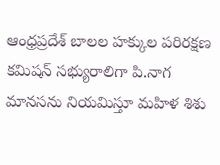ఆంధ్రప్రదేశ్‌ బాలల హక్కుల పరిరక్షణ కమిషన్‌ సభ్యురాలిగా పి.నాగ మానసను నియమిస్తూ మహిళ శిశు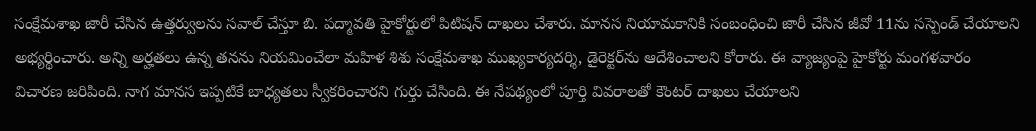సంక్షేమశాఖ జారీ చేసిన ఉత్తర్వులను సవాల్‌ చేస్తూ బి. పద్మావతి హైకోర్టులో పిటిషన్‌ దాఖలు చేశారు. మానస నియామకానికి సంబంధించి జారీ చేసిన జీవో 11ను సస్పెండ్‌ చేయాలని అభ్యర్థించారు. అన్ని అర్హతలు ఉన్న తనను నియమించేలా మహిళ శిశు సంక్షేమశాఖ ముఖ్యకార్యదర్శి, డైరెక్టర్‌ను ఆదేశించాలని కోరారు. ఈ వ్యాజ్యంపై హైకోర్టు మంగళవారం విచారణ జరిపింది. నాగ మానస ఇప్పటికే బాధ్యతలు స్వీకరించారని గుర్తు చేసింది. ఈ నేపథ్యంలో పూర్తి వివరాలతో కౌంటర్‌ దాఖలు చేయాలని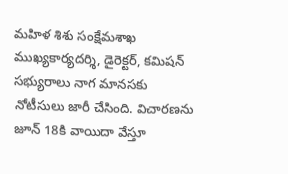మహిళ శిశు సంక్షేమశాఖ ముఖ్యకార్యదర్శి, డైరెక్టర్‌, కమిషన్‌ సభ్యురాలు నాగ మానసకు నోటీసులు జారీ చేసింది. విచారణను జూన్‌ 18కి వాయిదా వేస్తూ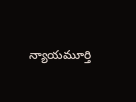న్యాయమూర్తి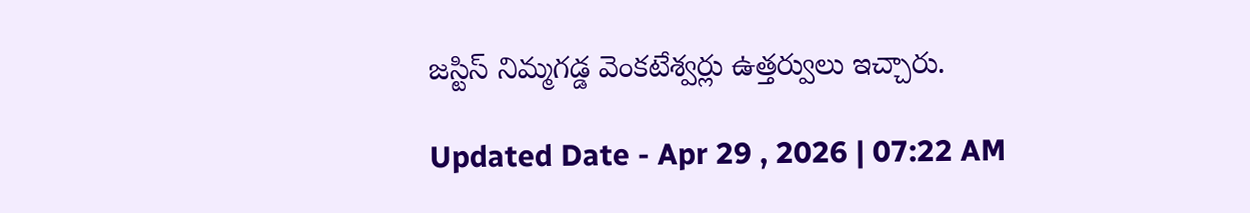జస్టిస్‌ నిమ్మగడ్డ వెంకటేశ్వర్లు ఉత్తర్వులు ఇచ్చారు.

Updated Date - Apr 29 , 2026 | 07:22 AM